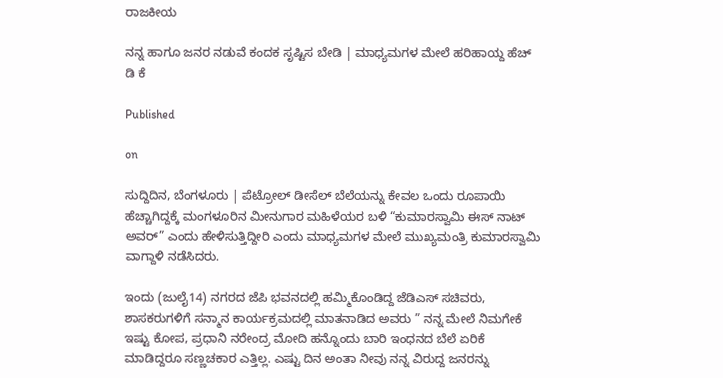ರಾಜಕೀಯ

ನನ್ನ ಹಾಗೂ ಜನರ ನಡುವೆ ಕಂದಕ ಸೃಷ್ಟಿಸ ಬೇಡಿ | ಮಾಧ್ಯಮಗಳ ಮೇಲೆ ಹರಿಹಾಯ್ದ ಹೆಚ್ ಡಿ ಕೆ

Published

on

ಸುದ್ದಿದಿನ, ಬೆಂಗಳೂರು | ಪೆಟ್ರೋಲ್ ಡೀಸೆಲ್ ಬೆಲೆಯನ್ನು ಕೇವಲ ಒಂದು ರೂಪಾಯಿ ಹೆಚ್ಚಾಗಿದ್ದಕ್ಕೆ ಮಂಗಳೂರಿನ ಮೀನುಗಾರ ಮಹಿಳೆಯರ ಬಳಿ “ಕುಮಾರಸ್ವಾಮಿ ಈಸ್ ನಾಟ್ ಅವರ್” ಎಂದು ಹೇಳಿಸುತ್ತಿದ್ದೀರಿ ಎಂದು ಮಾಧ್ಯಮಗಳ ಮೇಲೆ ಮುಖ್ಯಮಂತ್ರಿ ಕುಮಾರಸ್ವಾಮಿ ವಾಗ್ದಾಳಿ‌ ನಡೆಸಿದರು.

ಇಂದು (ಜುಲೈ14) ನಗರದ ಜೆಪಿ ಭವನದಲ್ಲಿ ಹಮ್ಮಿಕೊಂಡಿದ್ದ ಜೆಡಿಎಸ್ ಸಚಿವರು, ಶಾಸಕರುಗಳಿಗೆ ಸನ್ಮಾನ ಕಾರ್ಯಕ್ರಮದಲ್ಲಿ ಮಾತನಾಡಿದ ಅವರು ” ನನ್ನ ಮೇಲೆ ನಿಮಗೇಕೆ ಇಷ್ಟು ಕೋಪ, ಪ್ರಧಾನಿ ನರೇಂದ್ರ ಮೋದಿ ಹನ್ನೊಂದು ಬಾರಿ ಇಂಧನದ ಬೆಲೆ ಏರಿಕೆ ಮಾಡಿದ್ದರೂ ಸಣ್ಣಚಕಾರ ಎತ್ತಿಲ್ಲ. ಎಷ್ಟು ದಿನ ಅಂತಾ ನೀವು ನನ್ನ ವಿರುದ್ದ ಜನರನ್ನು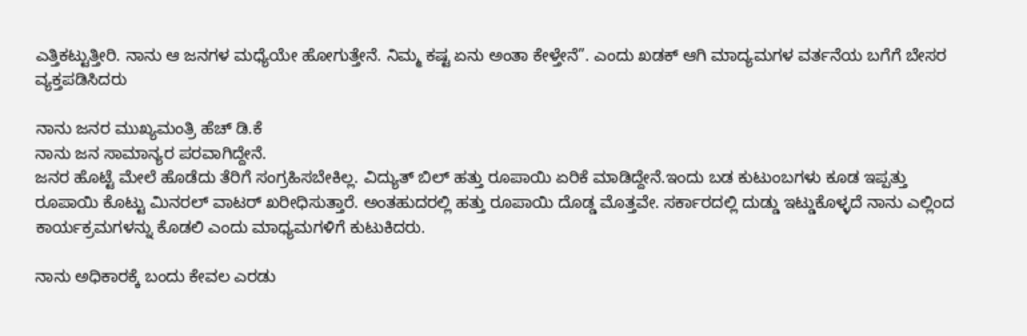ಎತ್ತಿಕಟ್ಟುತ್ತೀರಿ. ನಾನು ಆ ಜನಗಳ ಮಧ್ಯೆಯೇ ಹೋಗುತ್ತೇನೆ. ನಿಮ್ಮ ಕಷ್ಟ ಏನು ಅಂತಾ ಕೇಳ್ತೇನೆ”. ಎಂದು ಖಡಕ್ ಆಗಿ ಮಾದ್ಯಮಗಳ ವರ್ತನೆಯ ಬಗೆಗೆ ಬೇಸರ ವ್ಯಕ್ತಪಡಿಸಿದರು

ನಾನು ಜನರ ಮುಖ್ಯಮಂತ್ರಿ ಹೆಚ್ ಡಿ.ಕೆ
ನಾನು ಜನ ಸಾಮಾನ್ಯರ ಪರವಾಗಿದ್ದೇನೆ.
ಜನರ ಹೊಟ್ಟೆ ಮೇಲೆ ಹೊಡೆದು ತೆರಿಗೆ ಸಂಗ್ರಹಿಸಬೇಕಿಲ್ಲ. ವಿದ್ಯುತ್ ಬಿಲ್ ಹತ್ತು ರೂಪಾಯಿ ಏರಿಕೆ ಮಾಡಿದ್ದೇನೆ.ಇಂದು ಬಡ ಕುಟುಂಬಗಳು ಕೂಡ ಇಪ್ಪತ್ತು ರೂಪಾಯಿ ಕೊಟ್ಟು ಮಿನರಲ್ ವಾಟರ್ ಖರೀಧಿಸುತ್ತಾರೆ. ಅಂತಹುದರಲ್ಲಿ ಹತ್ತು ರೂಪಾಯಿ ದೊಡ್ಡ ಮೊತ್ತವೇ. ಸರ್ಕಾರದಲ್ಲಿ ದುಡ್ಡು ಇಟ್ಡುಕೊಳ್ಳದೆ ನಾನು ಎಲ್ಲಿಂದ ಕಾರ್ಯಕ್ರಮಗಳನ್ನು ಕೊಡಲಿ ಎಂದು ಮಾಧ್ಯಮಗಳಿಗೆ ಕುಟುಕಿದರು.

ನಾನು ಅಧಿಕಾರಕ್ಕೆ ಬಂದು ಕೇವಲ ಎರಡು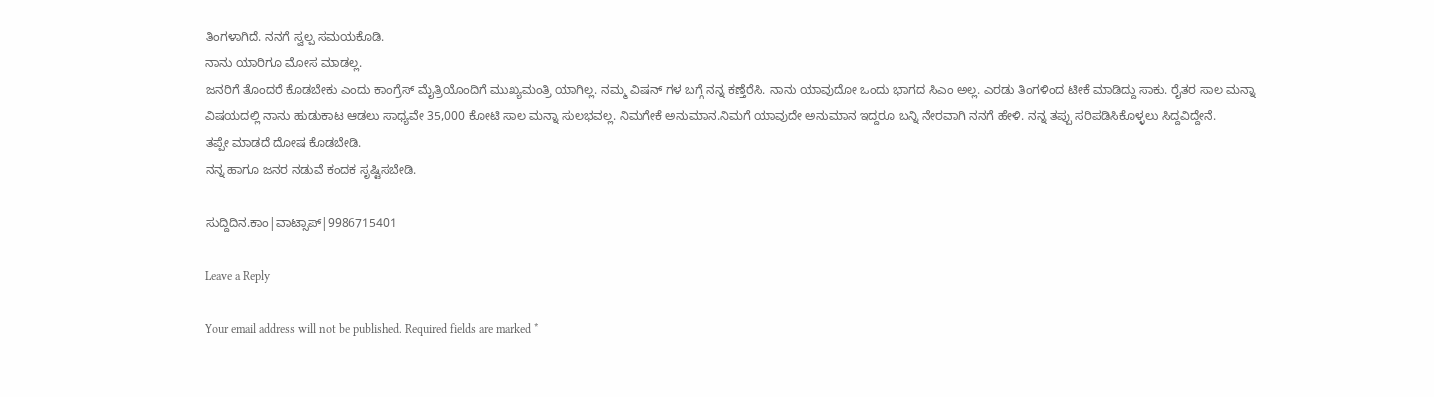ತಿಂಗಳಾಗಿದೆ. ನನಗೆ ಸ್ವಲ್ಪ ಸಮಯಕೊಡಿ.
ನಾನು ಯಾರಿಗೂ ಮೋಸ ಮಾಡಲ್ಲ.
ಜನರಿಗೆ ತೊಂದರೆ ಕೊಡಬೇಕು ಎಂದು ಕಾಂಗ್ರೆಸ್ ಮೈತ್ರಿಯೊಂದಿಗೆ ಮುಖ್ಯಮಂತ್ರಿ ಯಾಗಿಲ್ಲ. ನಮ್ಮ ವಿಷನ್ ಗಳ ಬಗ್ಗೆ ನನ್ನ ಕಣ್ತೆರೆಸಿ. ನಾನು ಯಾವುದೋ ಒಂದು ಭಾಗದ ಸಿಎಂ ಅಲ್ಲ. ಎರಡು ತಿಂಗಳಿಂದ ಟೀಕೆ ಮಾಡಿದ್ದು ಸಾಕು. ರೈತರ ಸಾಲ ಮನ್ನಾ ವಿಷಯದಲ್ಲಿ ನಾನು ಹುಡುಕಾಟ ಆಡಲು ಸಾಧ್ಯವೇ 35,000 ಕೋಟಿ ಸಾಲ ಮನ್ನಾ ಸುಲಭವಲ್ಲ. ನಿಮಗೇಕೆ ಅನುಮಾನ.ನಿಮಗೆ ಯಾವುದೇ ಅನುಮಾನ ಇದ್ದರೂ ಬನ್ನಿ ನೇರವಾಗಿ ನನಗೆ ಹೇಳಿ. ನನ್ನ ತಪ್ಪು ಸರಿಪಡಿಸಿಕೊಳ್ಳಲು ಸಿದ್ದವಿದ್ದೇನೆ.
ತಪ್ಪೇ ಮಾಡದೆ ದೋಷ ಕೊಡಬೇಡಿ.
ನನ್ನ ಹಾಗೂ ಜನರ ನಡುವೆ ಕಂದಕ ಸೃಷ್ಟಿಸಬೇಡಿ.

ಸುದ್ದಿದಿನ.ಕಾಂ|ವಾಟ್ಸಾಪ್|9986715401

Leave a Reply

Your email address will not be published. Required fields are marked *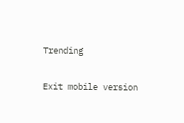Trending

Exit mobile version